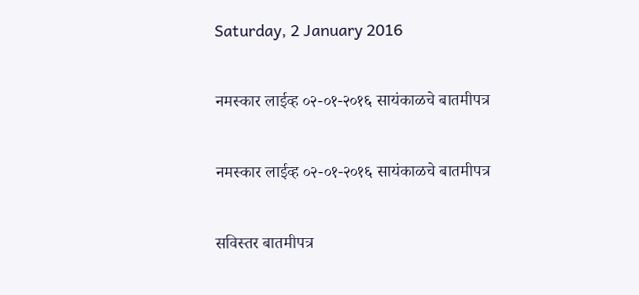Saturday, 2 January 2016

नमस्कार लाईव्ह ०२-०१-२०१६ सायंकाळचे बातमीपत्र

नमस्कार लाईव्ह ०२-०१-२०१६ सायंकाळचे बातमीपत्र

सविस्तर बातमीपत्र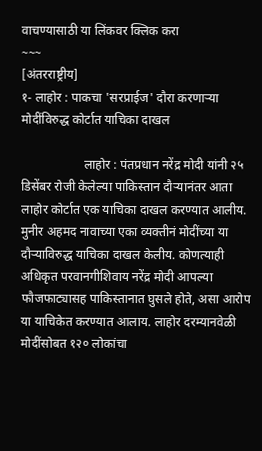वाचण्यासाठी या लिंकवर क्लिक करा
~~~
[अंतरराष्ट्रीय]
१- लाहोर : पाकचा 'सरप्राईज' दौरा करणाऱ्या मोदींविरुद्ध कोर्टात याचिका दाखल

                    लाहोर : पंतप्रधान नरेंद्र मोदी यांनी २५ डिसेंबर रोजी केलेल्या पाकिस्तान दौऱ्यानंतर आता लाहोर कोर्टात एक याचिका दाखल करण्यात आलीय. मुनीर अहमद नावाच्या एका व्यक्तीनं मोदींच्या या दौऱ्याविरुद्ध याचिका दाखल केलीय. कोणत्याही अधिकृत परवानगीशिवाय नरेंद्र मोदी आपल्या फौजफाट्यासह पाकिस्तानात घुसले होते, असा आरोप या याचिकेत करण्यात आलाय. लाहोर दरम्यानवेळी मोदींसोबत १२० लोकांचा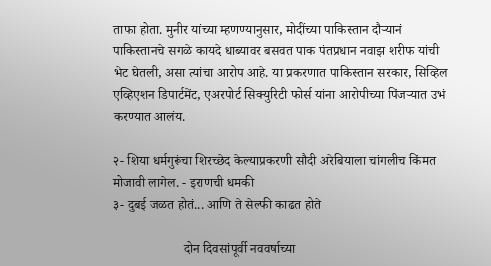ताफा होता. मुनीर यांच्या म्हणण्यानुसार, मोदींच्या पाकिस्तान दौऱ्यानं पाकिस्तानचे सगळे कायदे धाब्यावर बसवत पाक पंतप्रधान नवाझ शरीफ यांची भेट घेतली, असा त्यांचा आरोप आहे. या प्रकरणात पाकिस्तान सरकार, सिव्हिल एव्हिएशन डिपार्टमेंट, एअरपोर्ट सिक्युरिटी फोर्स यांना आरोपीच्या पिंजऱ्यात उभं करण्यात आलंय.

२- शिया धर्मगुरूंचा शिरच्छेद केल्याप्रकरणी सौदी अरेबियाला चांगलीच किंमत मोजावी लागेल. - इराणची धमकी
३- दुबई जळत होतं... आणि ते सेल्फी काढत होते

                     दोन दिवसांपूर्वी नववर्षाच्या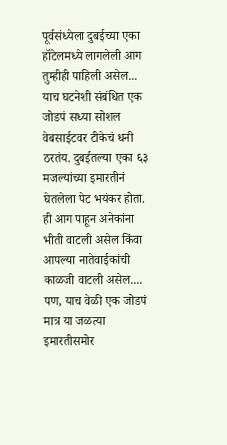पूर्वसंध्येला दुबईच्या एका हॉटेलमध्ये लागलेली आग तुम्हीही पाहिली असेल... याच घटनेशी संबंधित एक जोडपं सध्या सोशल वेबसाईटवर टीकेचं धनी ठरतंय. दुबईतल्या एका ६३ मजल्यांच्या इमारतीनं घेतलेला पेट भयंकर होता. ही आग पाहून अनेकांना भीती वाटली असेल किंवा आपल्या नातेवाईकांची काळजी वाटली असेल.... पण, याच वेळी एक जोडपं मात्र या जळत्या इमारतीसमोर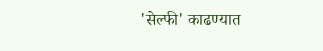'सेल्फी' काढण्यात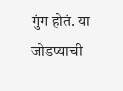गुंग होतं. या जोडप्याची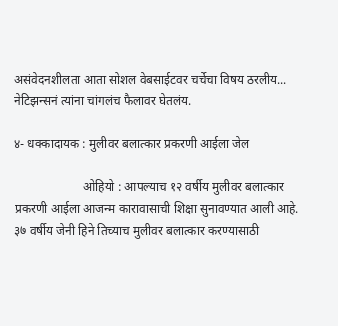असंवेदनशीलता आता सोशल वेबसाईटवर चर्चेचा विषय ठरलीय... नेटिझन्सनं त्यांना चांगलंच फैलावर घेतलंय.

४- धक्कादायक : मुलीवर बलात्कार प्रकरणी आईला जेल

                      ओहियो : आपल्याच १२ वर्षीय मुलीवर बलात्कार प्रकरणी आईला आजन्म कारावासाची शिक्षा सुनावण्यात आली आहे. ३७ वर्षीय जेनी हिने तिच्याच मुलीवर बलात्कार करण्यासाठी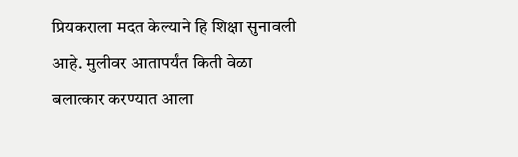प्रियकराला मदत केल्याने हि शिक्षा सुनावली आहे. मुलीवर आतापर्यंत किती वेळा बलात्कार करण्यात आला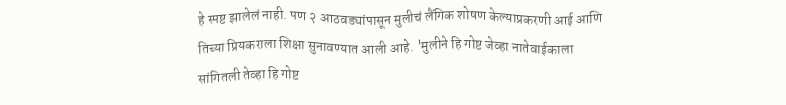हे स्पष्ट झालेलं नाही. पण २ आठवड्यांपासून मुलीचं लैंगिक शोषण केल्याप्रकरणी आई आणि तिच्या प्रियकराला शिक्षा सुनावण्यात आली आहे. 'मुलीने हि गोष्ट जेव्हा नातेवाईकाला सांगितली तेव्हा हि गोष्ट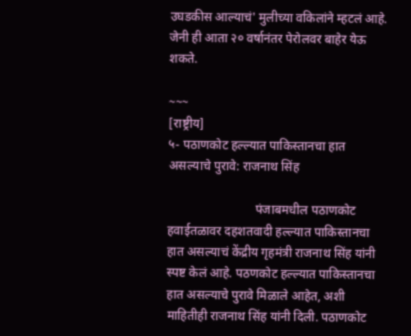उघडकीस आल्याचं' मुलीच्या वकिलांने म्हटलं आहे. जेनी ही आता २० वर्षानंतर पेरोलवर बाहेर येऊ शकते.

~~~
[राष्ट्रीय]
५- पठाणकोट हल्ल्यात पाकिस्तानचा हात असल्याचे पुरावे: राजनाथ सिंह

                            पंजाबमधील पठाणकोट हवाईतळावर दहशतवादी हल्ल्यात पाकिस्तानचा हात असल्याचं केंद्रीय गृहमंत्री राजनाथ सिंह यांनी स्पष्ट केलं आहे. पठणकोट हल्ल्यात पाकिस्तानचा हात असल्याचे पुरावे मिळाले आहेत, अशी माहितीही राजनाथ सिंह यांनी दिली. पठाणकोट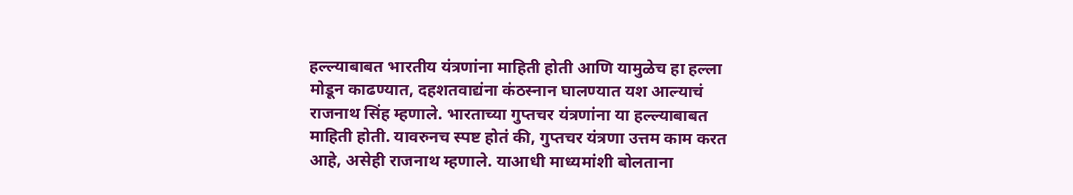हल्ल्याबाबत भारतीय यंत्रणांना माहिती होती आणि यामुळेच हा हल्ला मोडून काढण्यात, दहशतवाद्यंना कंठस्नान घालण्यात यश आल्याचं राजनाथ सिंह म्हणाले. भारताच्या गुप्तचर यंत्रणांना या हल्ल्याबाबत माहिती होती. यावरुनच स्पष्ट होतं की, गुप्तचर यंत्रणा उत्तम काम करत आहे, असेही राजनाथ म्हणाले. याआधी माध्यमांशी बोलताना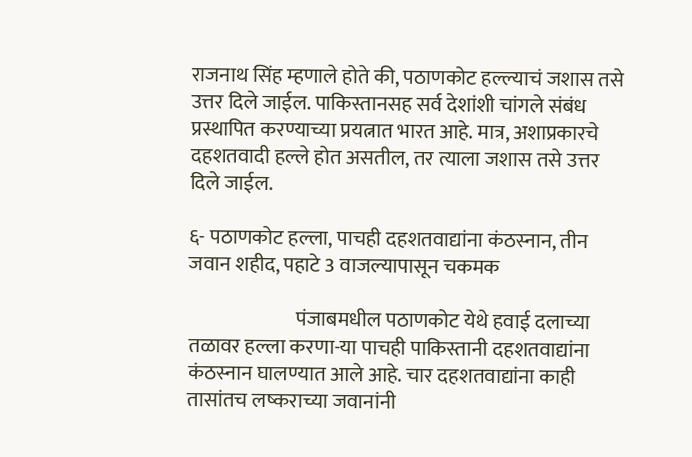राजनाथ सिंह म्हणाले होते की, पठाणकोट हल्ल्याचं जशास तसे उत्तर दिले जाईल. पाकिस्तानसह सर्व देशांशी चांगले संबंध प्रस्थापित करण्याच्या प्रयत्नात भारत आहे. मात्र, अशाप्रकारचे दहशतवादी हल्ले होत असतील, तर त्याला जशास तसे उत्तर दिले जाईल.

६- पठाणकोट हल्ला, पाचही दहशतवाद्यांना कंठस्नान, तीन जवान शहीद, पहाटे 3 वाजल्यापासून चकमक

                           पंजाबमधील पठाणकोट येथे हवाई दलाच्या तळावर हल्ला करणा-या पाचही पाकिस्तानी दहशतवाद्यांना कंठस्नान घालण्यात आले आहे. चार दहशतवाद्यांना काही तासांतच लष्कराच्या जवानांनी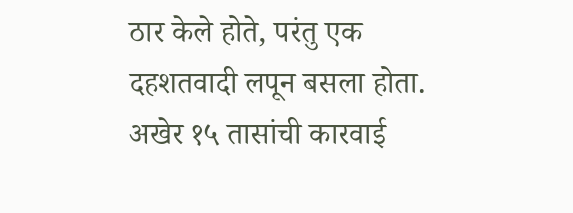ठार केले होते, परंतु एक दहशतवादी लपून बसला होता. अखेर १५ तासांची कारवाई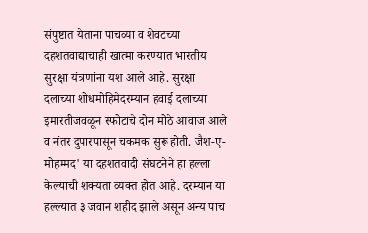संपुष्टात येताना पाचव्या व शेवटच्या दहशतवाद्याचाही खात्मा करण्यात भारतीय सुरक्षा यंत्रणांना यश आले आहे. सुरक्षा दलाच्या शोधमोहिमेदरम्यान हवाई दलाच्या इमारतीजवळून स्फोटाचे दोन मोठे आवाज आले व नंतर दुपारपासून चकमक सुरू होती. जैश-ए-मोहम्मद' या दहशतवादी संघटनेने हा हल्ला केल्याची शक्यता व्यक्त होत आहे. दरम्यान या हल्ल्यात ३ जवान शहीद झाले असून अन्य पाच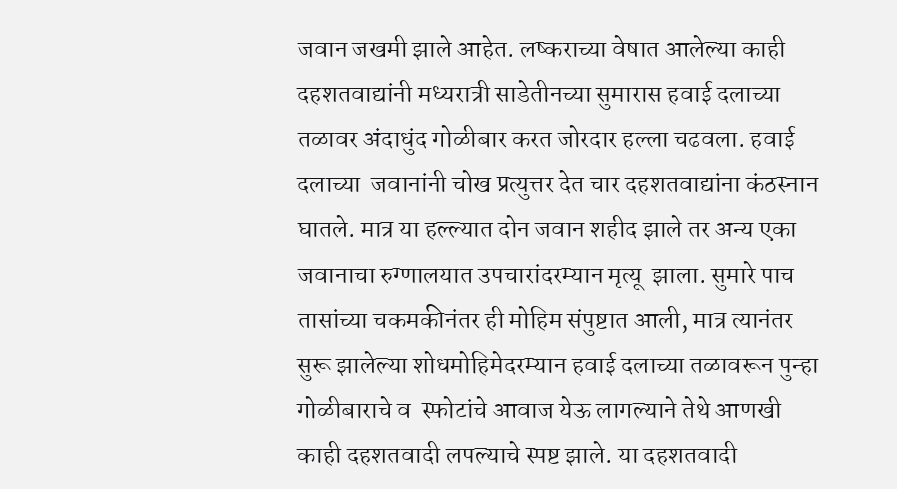जवान जखमी झाले आहेत. लष्कराच्या वेषात आलेल्या काही दहशतवाद्यांनी मध्यरात्री साडेतीनच्या सुमारास हवाई दलाच्या तळावर अंदाधुंद गोळीबार करत जोरदार हल्ला चढवला. हवाई दलाच्या  जवानांनी चोख प्रत्युत्तर देत चार दहशतवाद्यांना कंठस्नान घातले. मात्र या हल्ल्यात दोन जवान शहीद झाले तर अन्य एका जवानाचा रुग्णालयात उपचारांदरम्यान मृत्यू  झाला. सुमारे पाच तासांच्या चकमकीनंतर ही मोहिम संपुष्टात आली, मात्र त्यानंतर सुरू झालेल्या शोधमोहिमेदरम्यान हवाई दलाच्या तळावरून पुन्हा गोळीबाराचे व  स्फोटांचे आवाज येऊ लागल्याने तेथे आणखी काही दहशतवादी लपल्याचे स्पष्ट झाले. या दहशतवादी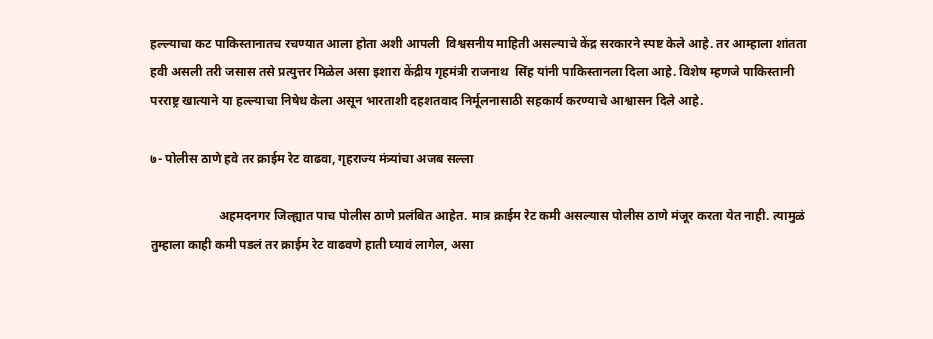हल्ल्याचा कट पाकिस्तानातच रचण्यात आला होता अशी आपली  विश्वसनीय माहिती असल्याचे केंद्र सरकारने स्पष्ट केले आहे. तर आम्हाला शांतता हवी असली तरी जसास तसे प्रत्युत्तर मिळेल असा इशारा केंद्रीय गृहमंत्री राजनाथ  सिंह यांनी पाकिस्तानला दिला आहे. विशेष म्हणजे पाकिस्तानी परराष्ट्र खात्याने या हल्ल्याचा निषेध केला असून भारताशी दहशतवाद निर्मूलनासाठी सहकार्य करण्याचे आश्वासन दिले आहे.

७- पोलीस ठाणे हवे तर क्राईम रेट वाढवा, गृहराज्य मंत्र्यांचा अजब सल्ला

                      अहमदनगर जिल्ह्यात पाच पोलीस ठाणे प्रलंबित आहेत. मात्र क्राईम रेट कमी असल्यास पोलीस ठाणे मंजूर करता येत नाही. त्यामुळं तुम्हाला काही कमी पडलं तर क्राईम रेट वाढवणे हाती घ्यावं लागेल, असा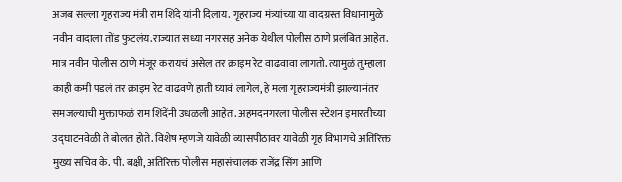अजब सल्ला गृहराज्य मंत्री राम शिंदे यांनी दिलाय. गृहराज्य मंत्र्यांच्या या वादग्रस्त विधानामुळे नवीन वादाला तोंड फुटलंय.राज्यात सध्या नगरसह अनेक येथील पोलीस ठाणे प्रलंबित आहेत. मात्र नवीन पोलीस ठाणे मंजूर करायचं असेल तर क्राइम रेट वाढवावा लागतो. त्यामुळं तुम्हाला काही कमी पडलं तर क्राइम रेट वाढवणे हाती घ्यावं लागेल, हे मला गृहराज्यमंत्री झाल्यानंतर समजल्याची मुक्ताफळं राम शिंदेंनी उधळली आहेत. अहमदनगरला पोलीस स्टेशन इमारतीच्या उद्घाटनवेळी ते बोलत होते. विशेष म्हणजे यावेळी व्यासपीठावर यावेळी गृह विभागचे अतिरिक्त मुख्य सचिव के. पी. बक्षी, अतिरिक्त पोलीस महासंचालक राजेंद्र सिंग आणि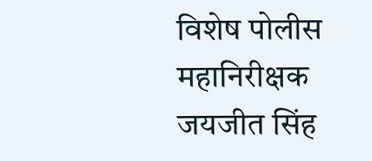विशेष पोलीस महानिरीक्षक जयजीत सिंह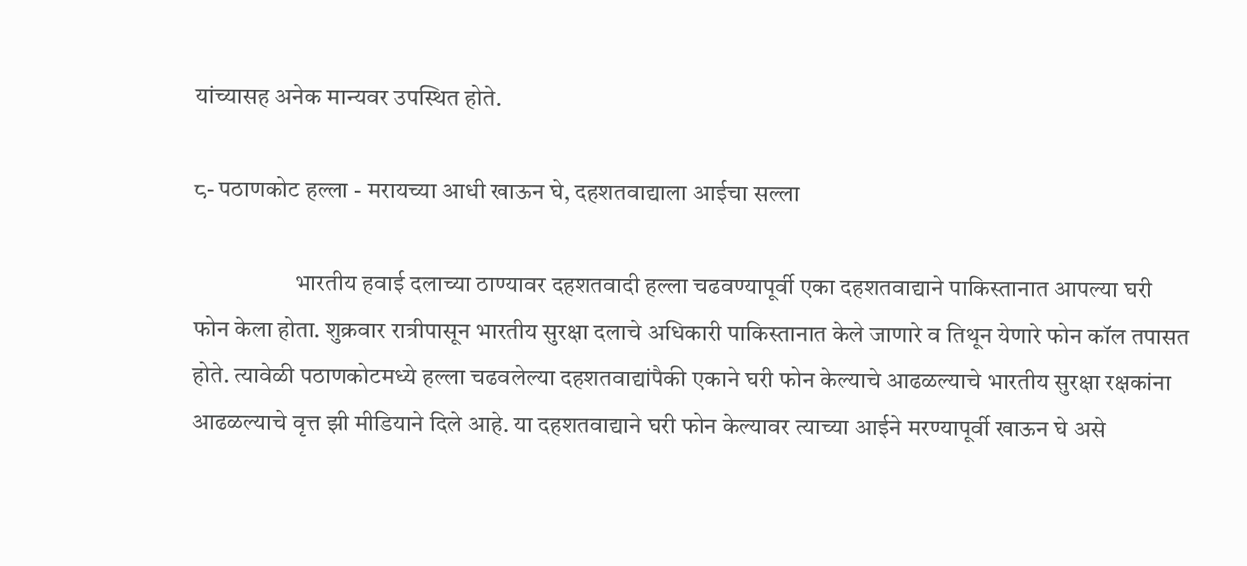यांच्यासह अनेक मान्यवर उपस्थित होते.

८- पठाणकोट हल्ला - मरायच्या आधी खाऊन घे, दहशतवाद्याला आईचा सल्ला

                     भारतीय हवाई दलाच्या ठाण्यावर दहशतवादी हल्ला चढवण्यापूर्वी एका दहशतवाद्याने पाकिस्तानात आपल्या घरी फोन केला होता. शुक्रवार रात्रीपासून भारतीय सुरक्षा दलाचे अधिकारी पाकिस्तानात केले जाणारे व तिथून येणारे फोन कॉल तपासत होते. त्यावेळी पठाणकोटमध्ये हल्ला चढवलेल्या दहशतवाद्यांपैकी एकाने घरी फोन केल्याचे आढळल्याचे भारतीय सुरक्षा रक्षकांना आढळल्याचे वृत्त झी मीडियाने दिले आहे. या दहशतवाद्याने घरी फोन केल्यावर त्याच्या आईने मरण्यापूर्वी खाऊन घे असे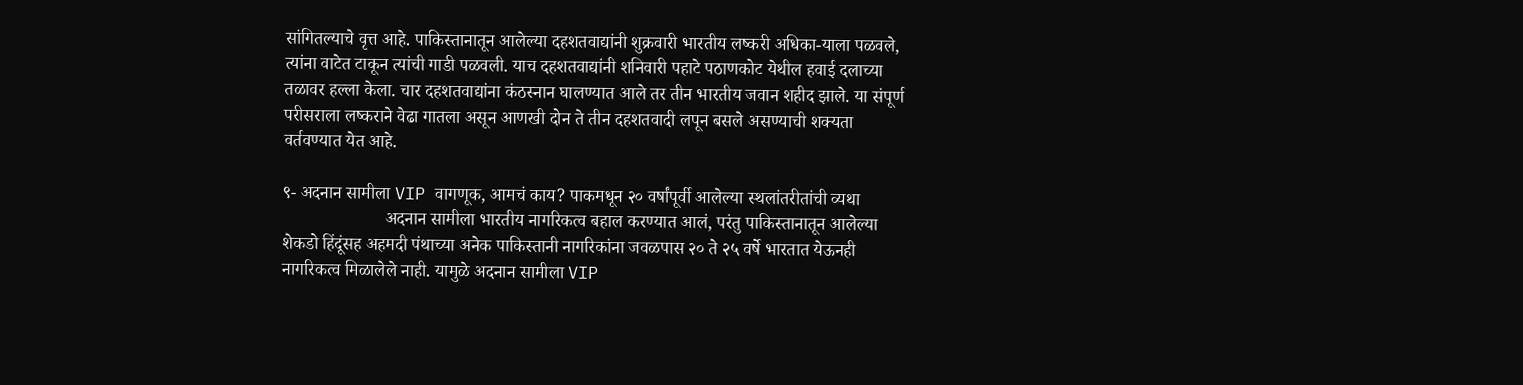सांगितल्याचे वृत्त आहे. पाकिस्तानातून आलेल्या दहशतवाद्यांनी शुक्रवारी भारतीय लष्करी अधिका-याला पळवले, त्यांना वाटेत टाकून त्यांची गाडी पळवली. याच दहशतवाद्यांनी शनिवारी पहाटे पठाणकोट येथील हवाई दलाच्या तळावर हल्ला केला. चार दहशतवाद्यांना कंठस्नान घालण्यात आले तर तीन भारतीय जवान शहीद झाले. या संपूर्ण परीसराला लष्कराने वेढा गातला असून आणखी दोन ते तीन दहशतवादी लपून बसले असण्याची शक्यता वर्तवण्यात येत आहे.

९- अदनान सामीला VIP वागणूक, आमचं काय? पाकमधून २० वर्षांपूर्वी आलेल्या स्थलांतरीतांची व्यथा
                       अदनान सामीला भारतीय नागरिकत्व बहाल करण्यात आलं, परंतु पाकिस्तानातून आलेल्या शेकडो हिंदूंसह अहमदी पंथाच्या अनेक पाकिस्तानी नागरिकांना जवळपास २० ते २५ वर्षे भारतात येऊनही नागरिकत्व मिळालेले नाही. यामुळे अदनान सामीला VIP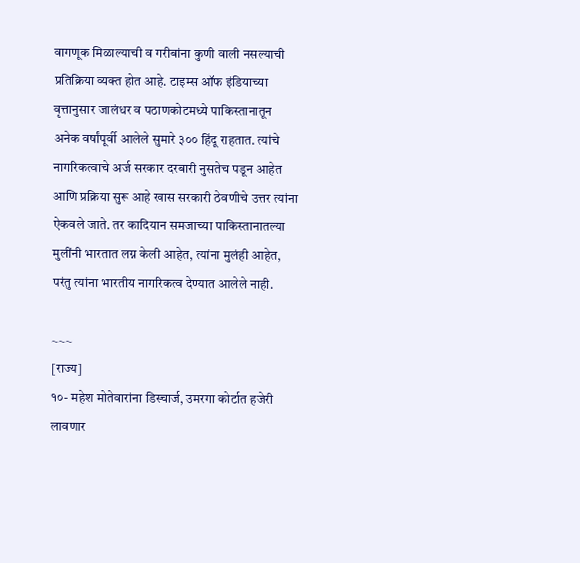वागणूक मिळाल्याची व गरीबांना कुणी वाली नसल्याची प्रतिक्रिया व्यक्त होत आहे. टाइम्स ऑफ इंडियाच्या वृत्तानुसार जालंधर व पठाणकोटमध्ये पाकिस्तानातून अनेक वर्षांपूर्वी आलेले सुमारे ३०० हिंदू राहतात. त्यांचे नागरिकत्वाचे अर्ज सरकार दरबारी नुसतेच पडून आहेत आणि प्रक्रिया सुरू आहे खास सरकारी ठेवणीचे उत्तर त्यांना ऐकवले जाते. तर कादियान समजाच्या पाकिस्तानातल्या मुलींनी भारतात लग्न केली आहेत, त्यांना मुलंही आहेत, परंतु त्यांना भारतीय नागरिकत्व देण्यात आलेले नाही.

~~~
[राज्य]
१०- महेश मोतेवारांना डिस्चार्ज, उमरगा कोर्टात हजेरी लावणार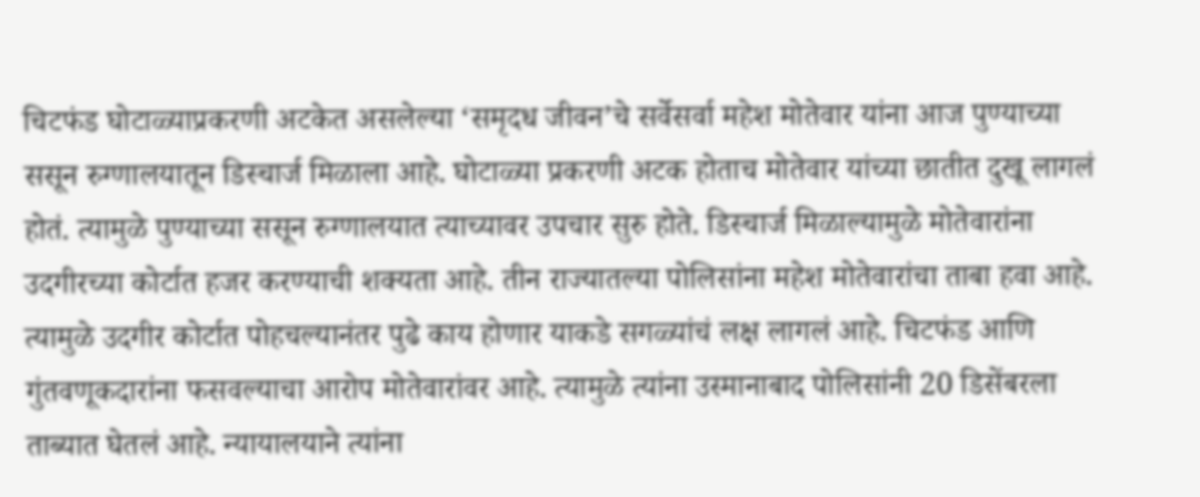चिटफंड घोटाळ्याप्रकरणी अटकेत असलेल्या ‘समृदध जीवन’चे सर्वेसर्वा महेश मोतेवार यांना आज पुण्याच्या ससून रुग्णालयातून डिस्चार्ज मिळाला आहे. घोटाळ्या प्रकरणी अटक होताच मोतेवार यांच्या छातीत दुखू लागलं होतं. त्यामुळे पुण्याच्या ससून रुग्णालयात त्याच्यावर उपचार सुरु होते. डिस्चार्ज मिळाल्यामुळे मोतेवारांना उदगीरच्या कोर्टात हजर करण्याची शक्यता आहे. तीन राज्यातल्या पोलिसांना महेश मोतेवारांचा ताबा हवा आहे. त्यामुळे उदगीर कोर्टात पोहचल्यानंतर पुढे काय होणार याकडे सगळ्यांचं लक्ष लागलं आहे. चिटफंड आणि गुंतवणूकदारांना फसवल्याचा आरोप मोतेवारांवर आहे. त्यामुळे त्यांना उस्मानाबाद पोलिसांनी 20 डिसेंबरला ताब्यात घेतलं आहे. न्यायालयाने त्यांना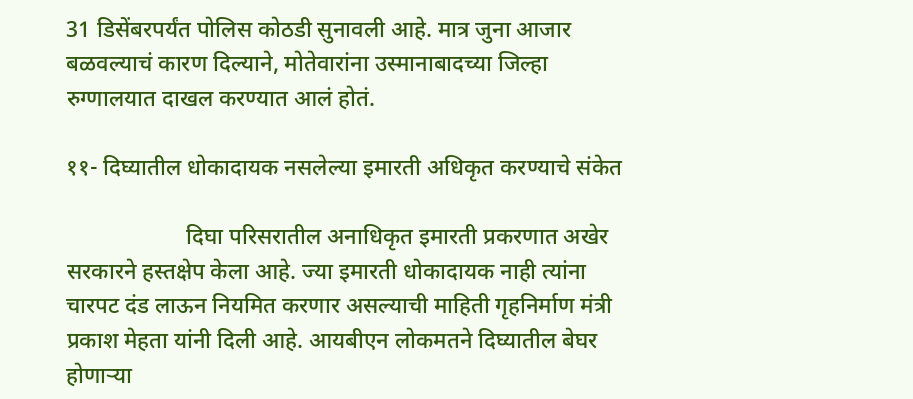31 डिसेंबरपर्यंत पोलिस कोठडी सुनावली आहे. मात्र जुना आजार बळवल्याचं कारण दिल्याने, मोतेवारांना उस्मानाबादच्या जिल्हा रुग्णालयात दाखल करण्यात आलं होतं.

११- दिघ्यातील धोकादायक नसलेल्या इमारती अधिकृत करण्याचे संकेत

                     दिघा परिसरातील अनाधिकृत इमारती प्रकरणात अखेर सरकारने हस्तक्षेप केला आहे. ज्या इमारती धोकादायक नाही त्यांना चारपट दंड लाऊन नियमित करणार असल्याची माहिती गृहनिर्माण मंत्री प्रकाश मेहता यांनी दिली आहे. आयबीएन लोकमतने दिघ्यातील बेघर होणार्‍या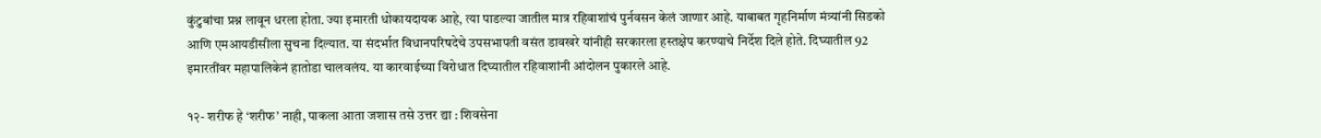कुंटुबांचा प्रश्न लावून धरला होता. ज्या इमारती धोकायदायक आहे, त्या पाडल्या जातील मात्र रहिवाशांचं पुर्नवसन केलं जाणार आहे. याबाबत गृहनिर्माण मंत्र्यांनी सिडको आणि एमआयडीसीला सुचना दिल्यात. या संदर्भात विधानपरिषदेचे उपसभापती वसंत डावखरे यांनीही सरकारला हस्तक्षेप करण्याचे निर्देश दिले होते. दिघ्यातील 92 इमारतींवर महापालिकेनं हातोडा चालवलंय. या कारवाईच्या विरोधात दिघ्यातील रहिवाशांनी आंदोलन पुकारले आहे.

१२- शरीफ हे ‘शरीफ’ नाही, पाकला आता जशास तसे उत्तर द्या : शिवसेना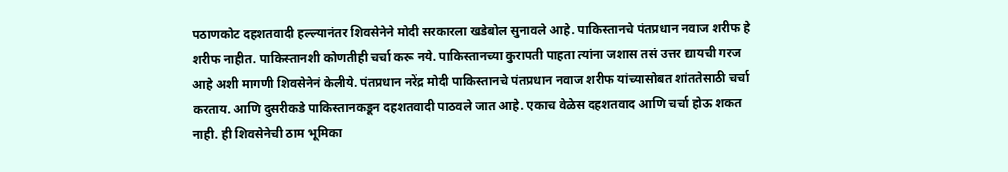पठाणकोट दहशतवादी हल्ल्यानंतर शिवसेनेने मोदी सरकारला खडेबोल सुनावले आहे. पाकिस्तानचे पंतप्रधान नवाज शरीफ हे शरीफ नाहीत. पाकिस्तानशी कोणतीही चर्चा करू नये. पाकिस्तानच्या कुरापती पाहता त्यांना जशास तसं उत्तर द्यायची गरज आहे अशी मागणी शिवसेनेनं केलीये. पंतप्रधान नरेंद्र मोदी पाकिस्तानचे पंतप्रधान नवाज शरीफ यांच्यासोबत शांततेसाठी चर्चा करताय. आणि दुसरीकडे पाकिस्तानकडून दहशतवादी पाठवले जात आहे. एकाच वेळेस दहशतवाद आणि चर्चा होऊ शकत नाही. ही शिवसेनेची ठाम भूमिका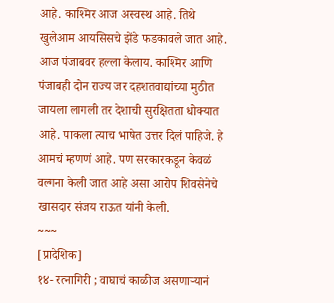आहे. काश्मिर आज अस्वस्थ आहे. तिथे खुलेआम आयसिसचे झेंडे फडकावले जात आहे. आज पंजाबवर हल्ला केलाय. काश्मिर आणि पंजाबही दोन राज्य जर दहशतवाद्यांच्या मुठीत जायला लागली तर देशाची सुरक्षितता धोक्यात आहे. पाकला त्याच भाषेत उत्तर दिलं पाहिजे. हे आमचं म्हणणं आहे. पण सरकारकडून केवळं वल्गना केली जात आहे असा आरोप शिवसेनेचे खासदार संजय राऊत यांनी केली.
~~~
[प्रादेशिक]
१४- रत्नागिरी ; वाघाचं काळीज असणाऱ्यानं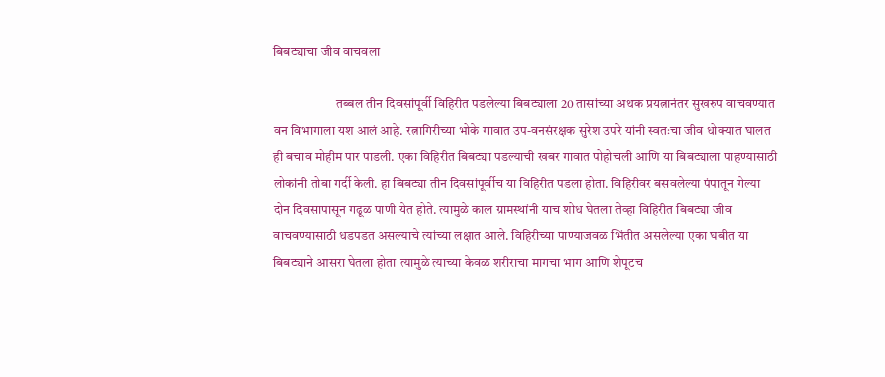बिबट्याचा जीव वाचवला

                        तब्बल तीन दिवसांपूर्वी विहिरीत पडलेल्या बिबट्याला 20 तासांच्या अथक प्रयत्नानंतर सुखरुप वाचवण्यात वन विभागाला यश आलं आहे. रत्नागिरीच्या भोके गावात उप-वनसंरक्षक सुरेश उपरे यांनी स्वतःचा जीव धोक्यात घालत ही बचाव मोहीम पार पाडली. एका विहिरीत बिबट्या पडल्याची खबर गावात पोहोचली आणि या बिबट्याला पाहण्यासाठी लोकांनी तोबा गर्दी केली. हा बिबट्या तीन दिवसांपूर्वीच या विहिरीत पडला होता. विहिरीवर बसवलेल्या पंपातून गेल्या दोन दिवसापासून गढूळ पाणी येत होते. त्यामुळे काल ग्रामस्थांनी याच शोध घेतला तेव्हा विहिरीत बिबट्या जीव वाचवण्यासाठी धडपडत असल्याचे त्यांच्या लक्षात आले. विहिरीच्या पाण्याजवळ भिंतीत असलेल्या एका घबीत या बिबट्याने आसरा घेतला होता त्यामुळे त्याच्या केवळ शरीराचा मागचा भाग आणि शेपूटच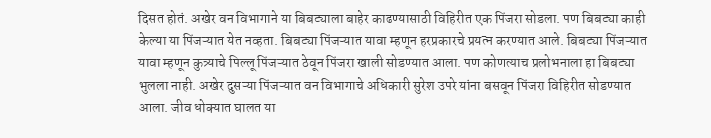दिसत होतं. अखेर वन विभागाने या बिबट्याला बाहेर काढण्यासाठी विहिरीत एक पिंजरा सोडला. पण बिबट्या काही केल्या या पिंजऱ्यात येत नव्हता. बिबट्या पिंजऱ्यात यावा म्हणून हरप्रकारचे प्रयत्न करण्यात आले. बिबट्या पिंजऱ्यात यावा म्हणून कुत्र्याचे पिल्लू पिंजऱ्यात ठेवून पिंजरा खाली सोडण्यात आला. पण कोणत्याच प्रलोभनाला हा बिबट्या भुलला नाही. अखेर दुसऱ्या पिंजऱ्यात वन विभागाचे अधिकारी सुरेश उपरे यांना बसवून पिंजरा विहिरीत सोडण्यात आला. जीव धोक्यात घालत या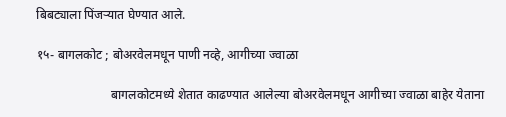बिबट्याला पिंजऱ्यात घेण्यात आले.

१५- बागलकोट ; बोअरवेलमधून पाणी नव्हे, आगीच्या ज्वाळा

                        बागलकोटमध्ये शेतात काढण्यात आलेल्या बोअरवेलमधून आगीच्या ज्वाळा बाहेर येताना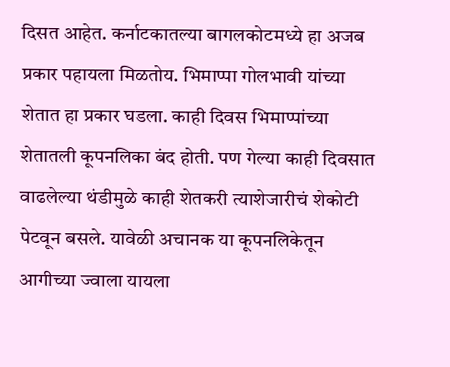दिसत आहेत. कर्नाटकातल्या बागलकोटमध्ये हा अजब प्रकार पहायला मिळतोय. भिमाप्पा गोलभावी यांच्या शेतात हा प्रकार घडला. काही दिवस भिमाप्पांच्या शेतातली कूपनलिका बंद होती. पण गेल्या काही दिवसात वाढलेल्या थंडीमुळे काही शेतकरी त्याशेजारीचं शेकोटी पेटवून बसले. यावेळी अचानक या कूपनलिकेतून आगीच्या ज्वाला यायला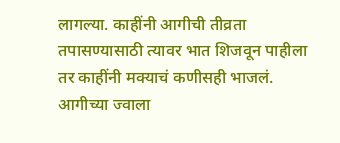लागल्या. काहींनी आगीची तीव्रता तपासण्यासाठी त्यावर भात शिजवून पाहीला तर काहींनी मक्याचं कणीसही भाजलं. आगीच्या ज्वाला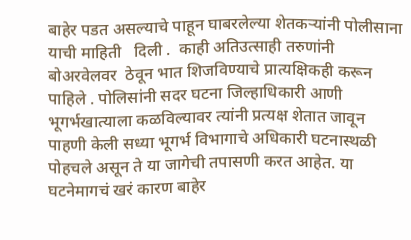बाहेर पडत असल्याचे पाहून घाबरलेल्या शेतकऱ्यांनी पोलीसाना याची माहिती   दिली .  काही अतिउत्साही तरुणांनी बोअरवेलवर  ठेवून भात शिजविण्याचे प्रात्यक्षिकही करून पाहिले . पोलिसांनी सदर घटना जिल्हाधिकारी आणी भूगर्भखात्याला कळविल्यावर त्यांनी प्रत्यक्ष शेतात जावून पाहणी केली सध्या भूगर्भ विभागाचे अधिकारी घटनास्थळी पोहचले असून ते या जागेची तपासणी करत आहेत. या घटनेमागचं खरं कारण बाहेर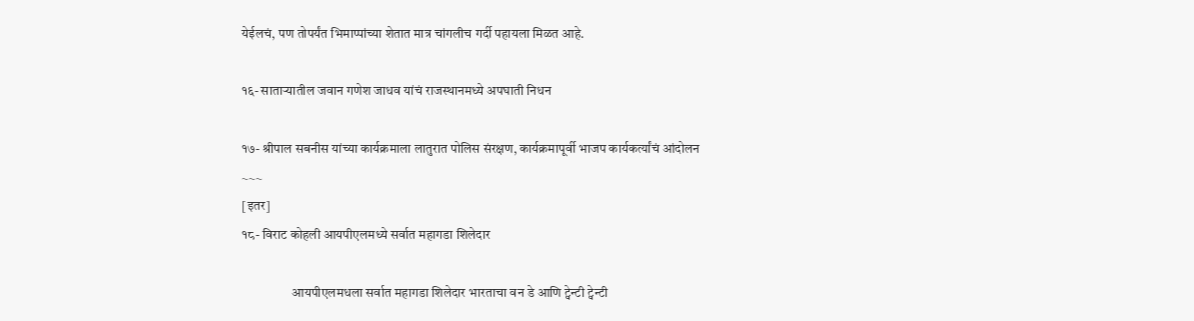येईलचं, पण तोपर्यंत भिमाप्पांच्या शेतात मात्र चांगलीच गर्दी पहायला मिळत आहे.

१६- साताऱ्यातील जवान गणेश जाधव यांचं राजस्थानमध्ये अपघाती निधन

१७- श्रीपाल सबनीस यांच्या कार्यक्रमाला लातुरात पोलिस संरक्षण, कार्यक्रमापूर्वी भाजप कार्यकर्त्यांचं आंदोलन
~~~
[इतर]
१८- विराट कोहली आयपीएलमध्ये सर्वात महागडा शिलेदार

                   आयपीएलमधला सर्वात महागडा शिलेदार भारताचा वन डे आणि ट्वेन्टी ट्वेन्टी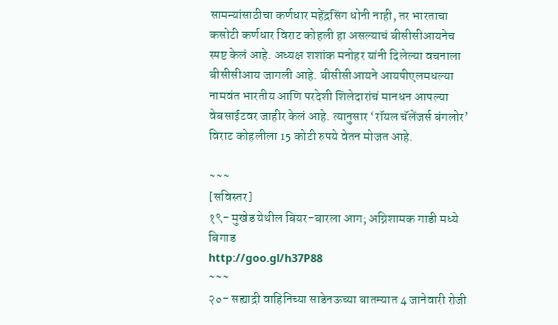सामन्यांसाठीचा कर्णधार महेंद्रसिंग धोनी नाही, तर भारताचा कसोटी कर्णधार विराट कोहली हा असल्याचं बीसीसीआयनेच स्पष्ट केलं आहे. अध्यक्ष शशांक मनोहर यांनी दिलेल्या वचनाला बीसीसीआय जागली आहे. बीसीसीआयने आयपीएलमधल्या नामवंत भारतीय आणि परदेशी शिलेदारांचं मानधन आपल्या वेबसाईटवर जाहीर केलं आहे. त्यानुसार ‘रॉयल चॅलेंजर्स बंगलोर’ विराट कोहलीला 15 कोटी रुपये वेतन मोजत आहे.

~~~
[सविस्तर]
१९- मुखेड येथील बियर-बारला आग; अग्निशामक गाडी मध्ये बिगाड
http://goo.gl/h37P88
~~~
२०- सह्याद्री वाहिनिच्‍या साडेनऊच्‍या बातम्‍यात 4 जानेवारी रोजी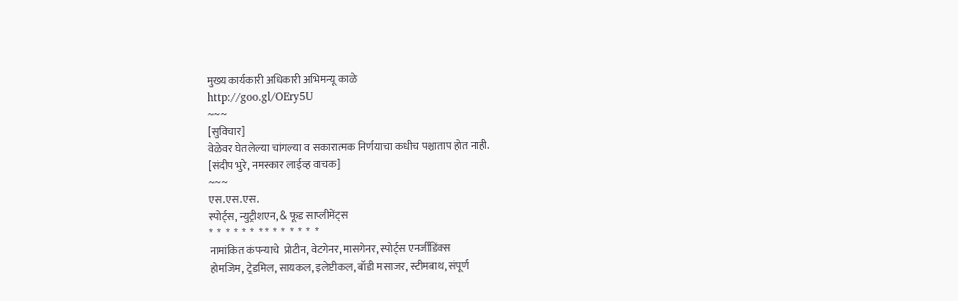मुख्‍य कार्यकारी अधिकारी अभिमन्‍यू काळे
http://goo.gl/OEry5U
~~~
[सुविचार]
वेळेवर घेतलेल्या चांगल्या व सकारात्मक निर्णयाचा कधीच पश्चाताप होत नाही.
[संदीप भुरे, नमस्कार लाईव्ह वाचक]
~~~
एस.एस.एस.
स्पोर्ट्स, न्युट्रीशएन, & फूड साप्लीमेंट्स
*  *  *  *  *  *  * *  *  *  *  *  *  *
नामांकित कंपन्याचे  प्रोटीन, वेटगेनर, मासगेनर, स्पोर्ट्स एनर्जीडिंक्स
होमजिम, ट्रेडमिल, सायकल, इलेप्टीकल, बॉडी मसाजर, स्टीमबाथ, संपूर्ण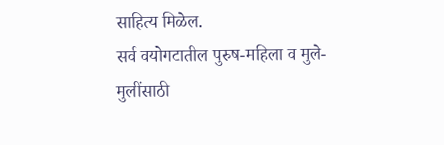साहित्य मिळेल.
सर्व वयोगटातील पुरुष-महिला व मुले-मुलींसाठी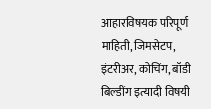आहारविषयक परिपूर्ण माहिती, जिमसेटप, इंटरीअर, कोचिंग, बॉडी बिल्डींग इत्यादी विषयी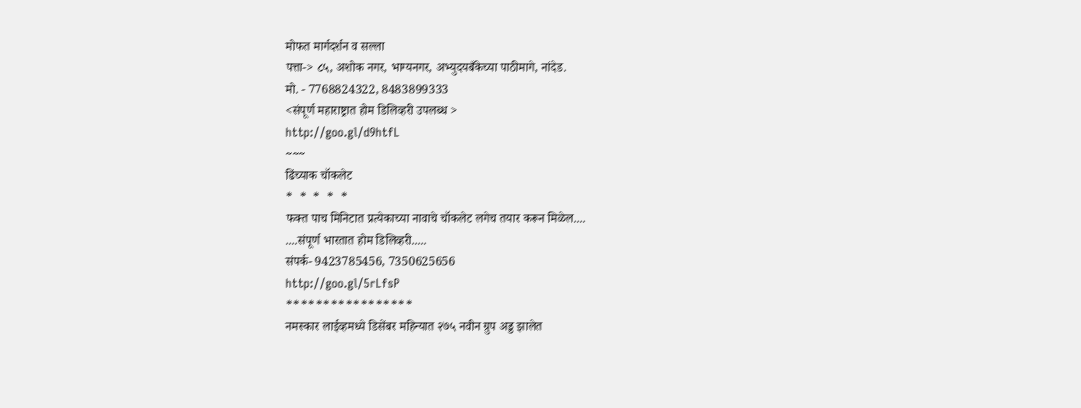मोफत मार्गदर्शन व सल्ला
पत्ता-> ८५, अशोक नगर, भाग्यनगर, अभ्युदयबँकेच्या पाठीमागे, नांदेड.
मो. - 7768824322, 8483899333
<संपूर्ण महाराष्ट्रात होम डिलिव्हरी उपलब्ध >
http://goo.gl/d9htfL
~~~
ढिंच्याक चॉकलेट
*  *  *  *  *
फक्त पाच मिनिटात प्रत्येकाच्या नावाचे चॉकलेट लगेच तयार करून मिळेल....
....संपूर्ण भारतात होम डिलिव्हरी.....
संपर्क- 9423785456, 7350625656
http://goo.gl/5rLfsP
*****************
नमस्कार लाईव्हमध्ये डिसेंबर महिन्यात २७५ नवीन ग्रुप अड्ड झालेत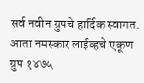सर्व नवीन ग्रुपचे हार्दिक स्वागत.
आता नमस्कार लाईव्हचे एकूण ग्रुप १४७५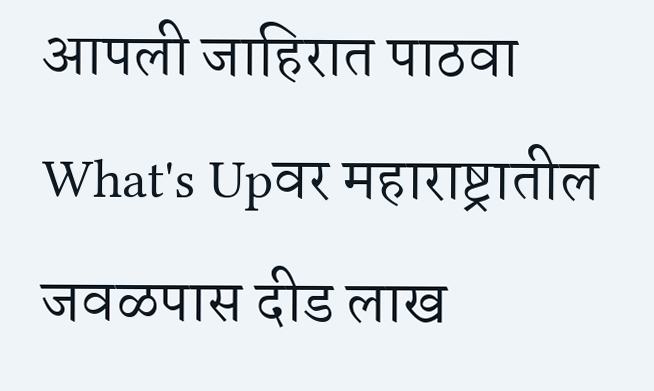आपली जाहिरात पाठवा What's Upवर महाराष्ट्रातील जवळपास दीड लाख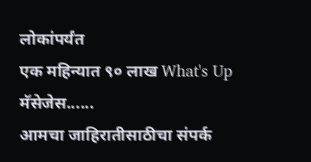लोकांपर्यंत
एक महिन्यात ९० लाख What's Up मॅसेजेस......
आमचा जाहिरातीसाठीचा संपर्क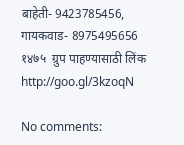बाहेती- 9423785456,
गायकवाड- 8975495656
१४७५  ग्रुप पाहण्यासाठी लिंक
http://goo.gl/3kzoqN

No comments: